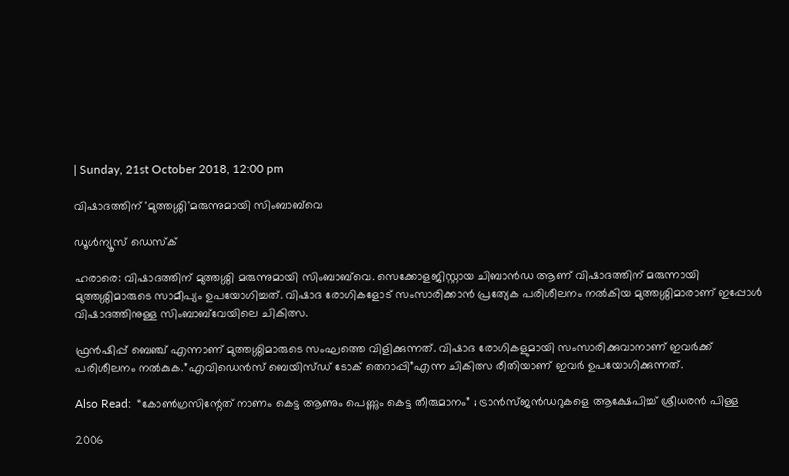| Sunday, 21st October 2018, 12:00 pm

വിഷാദത്തിന് 'മുത്തശ്ശി'മരുന്നുമായി സിംബാബ്‌വെ

ഡൂള്‍ന്യൂസ് ഡെസ്‌ക്

ഹരാരെ: വിഷാദത്തിന് മുത്തശ്ശി മരുന്നുമായി സിംബാബ്‌വെ. സെക്കോളജിസ്റ്റായ ചിബാന്‍ഡ ആണ് വിഷാദത്തിന് മരുന്നായി മുത്തശ്ശിമാരുടെ സാമീപ്യം ഉപയോഗിച്ചത്. വിഷാദ രോഗികളോട് സംസാരിക്കാന്‍ പ്രത്യേക പരിശീലനം നല്‍കിയ മുത്തശ്ശിമാരാണ് ഇപ്പോള്‍ വിഷാദത്തിനുള്ള സിംബാബ്‌വേയിലെ ചികിത്സ.

ഫ്രന്‍ഷിപ്പ് ബെഞ്ച് എന്നാണ് മുത്തശ്ശിമാരുടെ സംഘത്തെ വിളിക്കുന്നത്. വിഷാദ രോഗികളുമായി സംസാരിക്കുവാനാണ് ഇവര്‍ക്ക് പരിശീലനം നല്‍കുക.”എവിഡെന്‍സ് ബെയിസ്ഡ് ടോക് തെറാപ്പി”എന്ന ചികിത്സ രീതിയാണ് ഇവര്‍ ഉപയോഗിക്കുന്നത്.

Also Read:  “കോണ്‍ഗ്രസിന്റേത് നാണം കെട്ട ആണും പെണ്ണും കെട്ട തീരുമാനം” ; ട്രാന്‍സ്ജന്‍ഡറുകളെ ആക്ഷേപിച്ച് ശ്രീധരന്‍ പിള്ള

2006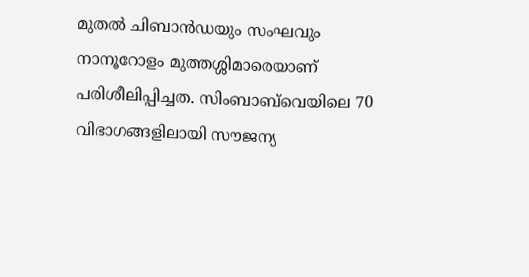മുതല്‍ ചിബാന്‍ഡയും സംഘവും നാനൂറോളം മുത്തശ്ശിമാരെയാണ് പരിശീലിപ്പിച്ചത. സിംബാബ്‌വെയിലെ 70 വിഭാഗങ്ങളിലായി സൗജന്യ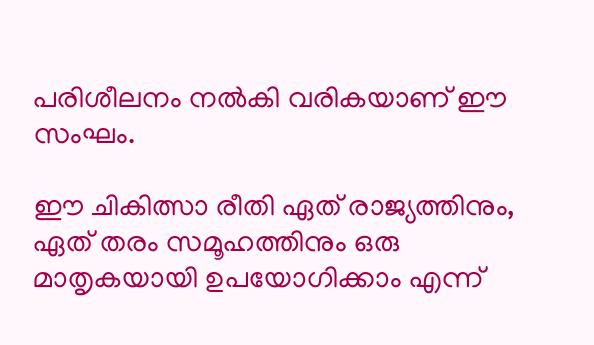പരിശീലനം നല്‍കി വരികയാണ് ഈ സംഘം.

ഈ ചികിത്സാ രീതി ഏത് രാജ്യത്തിനും, ഏത് തരം സമൂഹത്തിനും ഒരു മാതൃകയായി ഉപയോഗിക്കാം എന്ന്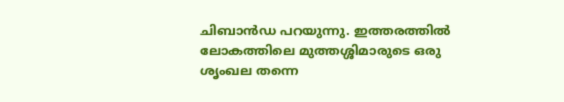ചിബാന്‍ഡ പറയുന്നു. ഇത്തരത്തില്‍ ലോകത്തിലെ മുത്തശ്ശിമാരുടെ ഒരു ശൃംഖല തന്നെ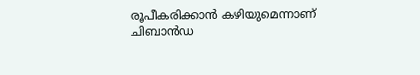രൂപീകരിക്കാന്‍ കഴിയുമെന്നാണ് ചിബാന്‍ഡ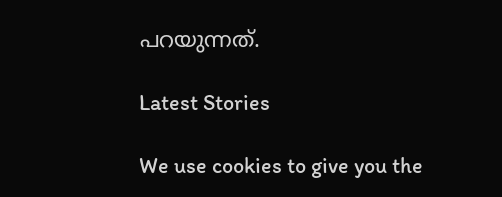പറയുന്നത്.

Latest Stories

We use cookies to give you the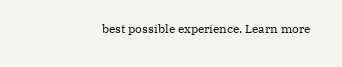best possible experience. Learn more